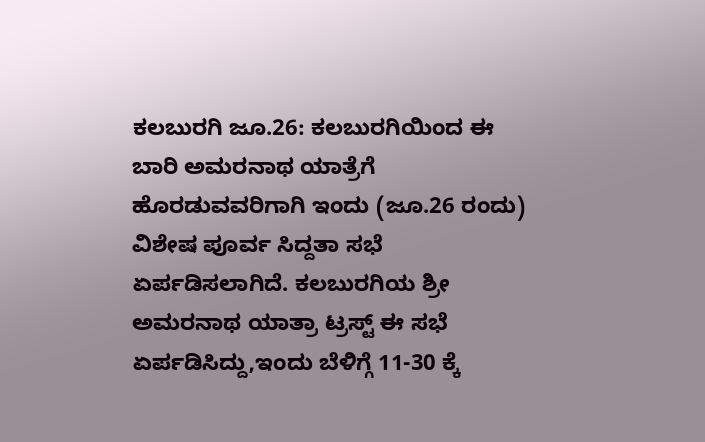ಕಲಬುರಗಿ ಜೂ.26: ಕಲಬುರಗಿಯಿಂದ ಈ ಬಾರಿ ಅಮರನಾಥ ಯಾತ್ರೆಗೆ ಹೊರಡುವವರಿಗಾಗಿ ಇಂದು (ಜೂ.26 ರಂದು) ವಿಶೇಷ ಪೂರ್ವ ಸಿದ್ದತಾ ಸಭೆ ಏರ್ಪಡಿಸಲಾಗಿದೆ. ಕಲಬುರಗಿಯ ಶ್ರೀ ಅಮರನಾಥ ಯಾತ್ರಾ ಟ್ರಸ್ಟ್ ಈ ಸಭೆ ಏರ್ಪಡಿಸಿದ್ದು,ಇಂದು ಬೆಳಿಗ್ಗೆ 11-30 ಕ್ಕೆ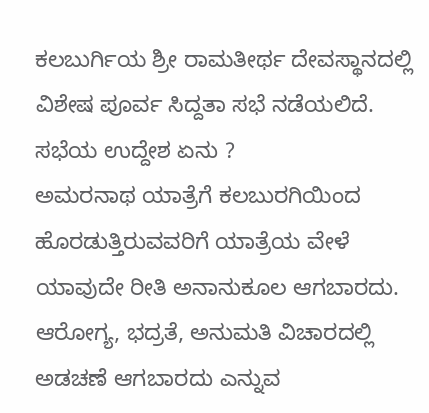ಕಲಬುರ್ಗಿಯ ಶ್ರೀ ರಾಮತೀರ್ಥ ದೇವಸ್ಥಾನದಲ್ಲಿ ವಿಶೇಷ ಪೂರ್ವ ಸಿದ್ದತಾ ಸಭೆ ನಡೆಯಲಿದೆ.
ಸಭೆಯ ಉದ್ದೇಶ ಏನು ?
ಅಮರನಾಥ ಯಾತ್ರೆಗೆ ಕಲಬುರಗಿಯಿಂದ ಹೊರಡುತ್ತಿರುವವರಿಗೆ ಯಾತ್ರೆಯ ವೇಳೆ ಯಾವುದೇ ರೀತಿ ಅನಾನುಕೂಲ ಆಗಬಾರದು. ಆರೋಗ್ಯ, ಭದ್ರತೆ, ಅನುಮತಿ ವಿಚಾರದಲ್ಲಿ ಅಡಚಣೆ ಆಗಬಾರದು ಎನ್ನುವ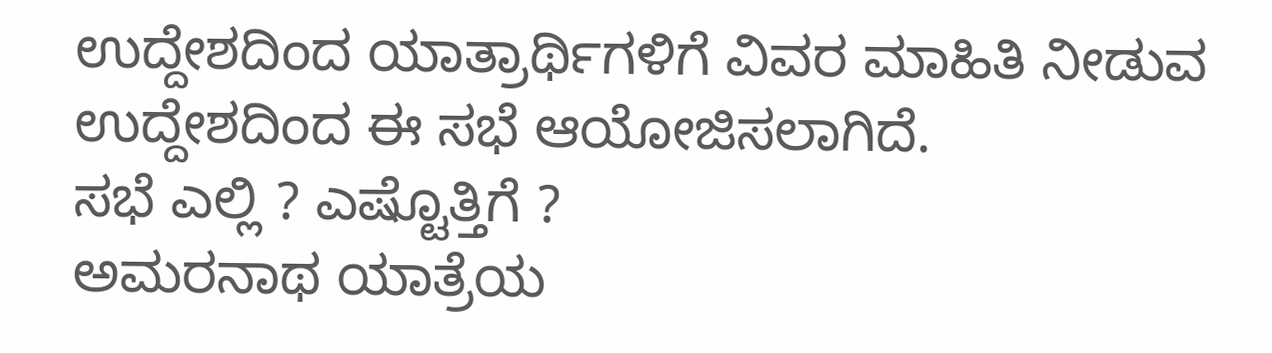ಉದ್ದೇಶದಿಂದ ಯಾತ್ರಾರ್ಥಿಗಳಿಗೆ ವಿವರ ಮಾಹಿತಿ ನೀಡುವ ಉದ್ದೇಶದಿಂದ ಈ ಸಭೆ ಆಯೋಜಿಸಲಾಗಿದೆ.
ಸಭೆ ಎಲ್ಲಿ ? ಎಷ್ಟೊತ್ತಿಗೆ ?
ಅಮರನಾಥ ಯಾತ್ರೆಯ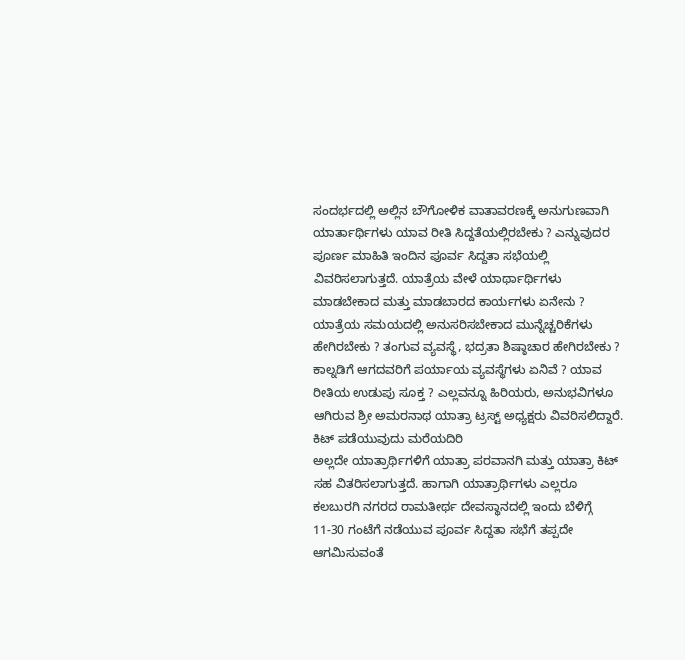ಸಂದರ್ಭದಲ್ಲಿ ಅಲ್ಲಿನ ಬೌಗೋಳಿಕ ವಾತಾವರಣಕ್ಕೆ ಅನುಗುಣವಾಗಿ ಯಾರ್ತಾರ್ಥಿಗಳು ಯಾವ ರೀತಿ ಸಿದ್ದತೆಯಲ್ಲಿರಬೇಕು ? ಎನ್ನುವುದರ ಪೂರ್ಣ ಮಾಹಿತಿ ಇಂದಿನ ಪೂರ್ವ ಸಿದ್ದತಾ ಸಭೆಯಲ್ಲಿ ವಿವರಿಸಲಾಗುತ್ತದೆ. ಯಾತ್ರೆಯ ವೇಳೆ ಯಾರ್ಥಾರ್ಥಿಗಳು ಮಾಡಬೇಕಾದ ಮತ್ತು ಮಾಡಬಾರದ ಕಾರ್ಯಗಳು ಏನೇನು ? ಯಾತ್ರೆಯ ಸಮಯದಲ್ಲಿ ಅನುಸರಿಸಬೇಕಾದ ಮುನ್ನೆಚ್ಚರಿಕೆಗಳು ಹೇಗಿರಬೇಕು ? ತಂಗುವ ವ್ಯವಸ್ಥೆ, ಭದ್ರತಾ ಶಿಷ್ಠಾಚಾರ ಹೇಗಿರಬೇಕು ?
ಕಾಲ್ನಡಿಗೆ ಆಗದವರಿಗೆ ಪರ್ಯಾಯ ವ್ಯವಸ್ಥೆಗಳು ಏನಿವೆ ? ಯಾವ ರೀತಿಯ ಉಡುಪು ಸೂಕ್ತ ? ಎಲ್ಲವನ್ನೂ ಹಿರಿಯರು, ಅನುಭವಿಗಳೂ ಆಗಿರುವ ಶ್ರೀ ಅಮರನಾಥ ಯಾತ್ರಾ ಟ್ರಸ್ಟ್ ಅಧ್ಯಕ್ಷರು ವಿವರಿಸಲಿದ್ದಾರೆ.
ಕಿಟ್ ಪಡೆಯುವುದು ಮರೆಯದಿರಿ
ಅಲ್ಲದೇ ಯಾತ್ರಾರ್ಥಿಗಳಿಗೆ ಯಾತ್ರಾ ಪರವಾನಗಿ ಮತ್ತು ಯಾತ್ರಾ ಕಿಟ್ ಸಹ ವಿತರಿಸಲಾಗುತ್ತದೆ. ಹಾಗಾಗಿ ಯಾತ್ರಾರ್ಥಿಗಳು ಎಲ್ಲರೂ ಕಲಬುರಗಿ ನಗರದ ರಾಮತೀರ್ಥ ದೇವಸ್ಥಾನದಲ್ಲಿ ಇಂದು ಬೆಳಿಗ್ಗೆ 11-30 ಗಂಟೆಗೆ ನಡೆಯುವ ಪೂರ್ವ ಸಿದ್ದತಾ ಸಭೆಗೆ ತಪ್ಪದೇ ಆಗಮಿಸುವಂತೆ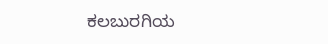ಕಲಬುರಗಿಯ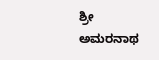ಶ್ರೀ ಅಮರನಾಥ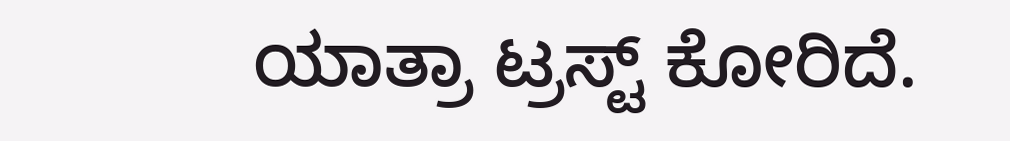ಯಾತ್ರಾ ಟ್ರಸ್ಟ್ ಕೋರಿದೆ.